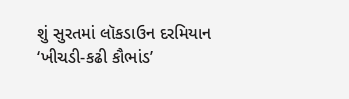શું સુરતમાં લૉકડાઉન દરમિયાન ‘ખીચડી-કઢી કૌભાંડ’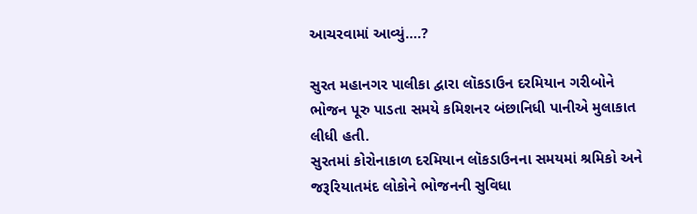આચરવામાં આવ્યું….?

સુરત મહાનગર પાલીકા દ્વારા લૉકડાઉન દરમિયાન ગરીબોને ભોજન પૂરુ પાડતા સમયે કમિશનર બંછાનિધી પાનીએ મુલાકાત લીધી હતી.
સુરતમાં કોરોનાકાળ દરમિયાન લૉકડાઉનના સમયમાં શ્રમિકો અને જરૂરિયાતમંદ લોકોને ભોજનની સુવિધા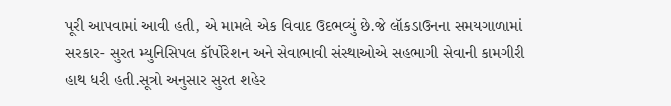પૂરી આપવામાં આવી હતી, એ મામલે એક વિવાદ ઉદભવ્યું છે.જે લૉકડાઉનના સમયગાળામાં સરકાર- સુરત મ્યુનિસિપલ કૉર્પોરેશન અને સેવાભાવી સંસ્થાઓએ સહભાગી સેવાની કામગીરી હાથ ધરી હતી.સૂત્રો અનુસાર સુરત શહેર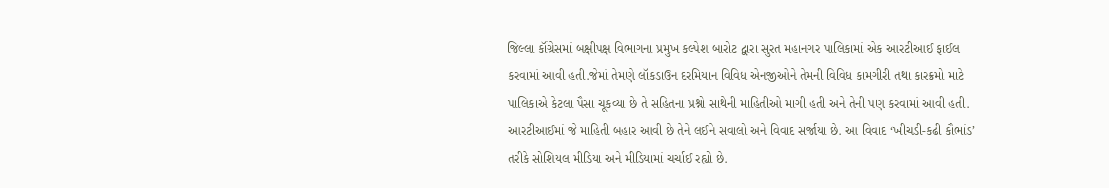જિલ્લા કૉંગ્રેસમાં બક્ષીપક્ષ વિભાગના પ્રમુખ કલ્પેશ બારોટ દ્વારા સુરત મહાનગર પાલિકામાં એક આરટીઆઈ ફાઈલ કરવામાં આવી હતી.જેમાં તેમણે લૉકડાઉન દરમિયાન વિવિધ એનજીઓને તેમની વિવિધ કામગીરી તથા કારક્રમો માટે પાલિકાએ કેટલા પૈસા ચૂકવ્યા છે તે સહિતના પ્રશ્નો સાથેની માહિતીઓ માગી હતી અને તેની પણ કરવામાં આવી હતી. આરટીઆઈમાં જે માહિતી બહાર આવી છે તેને લઈને સવાલો અને વિવાદ સર્જાયા છે. આ વિવાદ ‘ખીચડી-કઢી કૌભાંડ’ તરીકે સોશિયલ મીડિયા અને મીડિયામાં ચર્ચાઈ રહ્યો છે.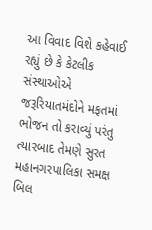આ વિવાદ વિશે કહેવાઈ રહ્યું છે કે કેટલીક સંસ્થાઓએ જરૂરિયાતમંદોને મફતમાં ભોજન તો કરાવ્યું પરંતુ ત્યારબાદ તેમણે સુરત મહાનગરપાલિકા સમક્ષ બિલ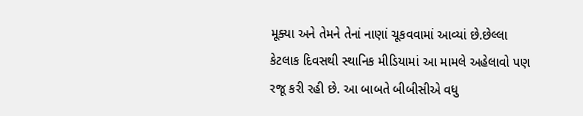મૂક્યા અને તેમને તેનાં નાણાં ચૂકવવામાં આવ્યાં છે.છેલ્લા કેટલાક દિવસથી સ્થાનિક મીડિયામાં આ મામલે અહેલાવો પણ રજૂ કરી રહી છે. આ બાબતે બીબીસીએ વધુ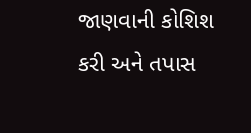જાણવાની કોશિશ કરી અને તપાસ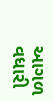આગળ વધારી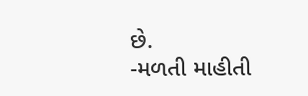છે.
-મળતી માહીતી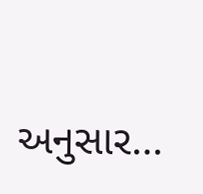અનુસાર…